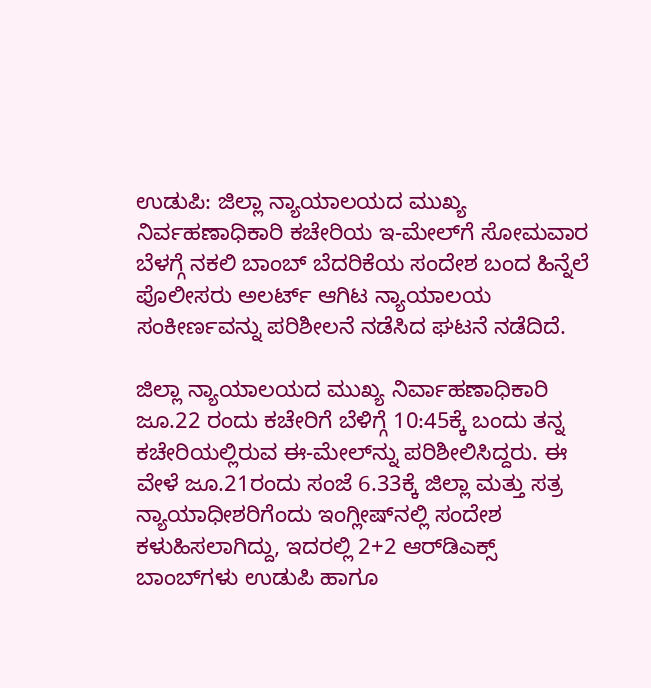ಉಡುಪಿ: ಜಿಲ್ಲಾ ನ್ಯಾಯಾಲಯದ ಮುಖ್ಯ ನಿರ್ವಹಣಾಧಿಕಾರಿ ಕಚೇರಿಯ ಇ-ಮೇಲ್‌ಗೆ ಸೋಮವಾರ ಬೆಳಗ್ಗೆ ನಕಲಿ ಬಾಂಬ್ ಬೆದರಿಕೆಯ ಸಂದೇಶ ಬಂದ ಹಿನ್ನೆಲೆ ಪೊಲೀಸರು ಅಲರ್ಟ್ ಆಗಿಟ ನ್ಯಾಯಾಲಯ ಸಂಕೀರ್ಣವನ್ನು ಪರಿಶೀಲನೆ ನಡೆಸಿದ ಘಟನೆ ನಡೆದಿದೆ.

ಜಿಲ್ಲಾ ನ್ಯಾಯಾಲಯದ ಮುಖ್ಯ ನಿರ್ವಾಹಣಾಧಿಕಾರಿ ಜೂ.22 ರಂದು ಕಚೇರಿಗೆ ಬೆಳಿಗ್ಗೆ 10:45ಕ್ಕೆ ಬಂದು ತನ್ನ ಕಚೇರಿಯಲ್ಲಿರುವ ಈ-ಮೇಲ್‌ನ್ನು ಪರಿಶೀಲಿಸಿದ್ದರು. ಈ ವೇಳೆ ಜೂ.21ರಂದು ಸಂಜೆ 6.33ಕ್ಕೆ ಜಿಲ್ಲಾ ಮತ್ತು ಸತ್ರ ನ್ಯಾಯಾಧೀಶರಿಗೆಂದು ಇಂಗ್ಲೀಷ್‌ನಲ್ಲಿ ಸಂದೇಶ ಕಳುಹಿಸಲಾಗಿದ್ದು, ಇದರಲ್ಲಿ 2+2 ಆರ್‌ಡಿಎಕ್ಸ್ ಬಾಂಬ್‌ಗಳು ಉಡುಪಿ ಹಾಗೂ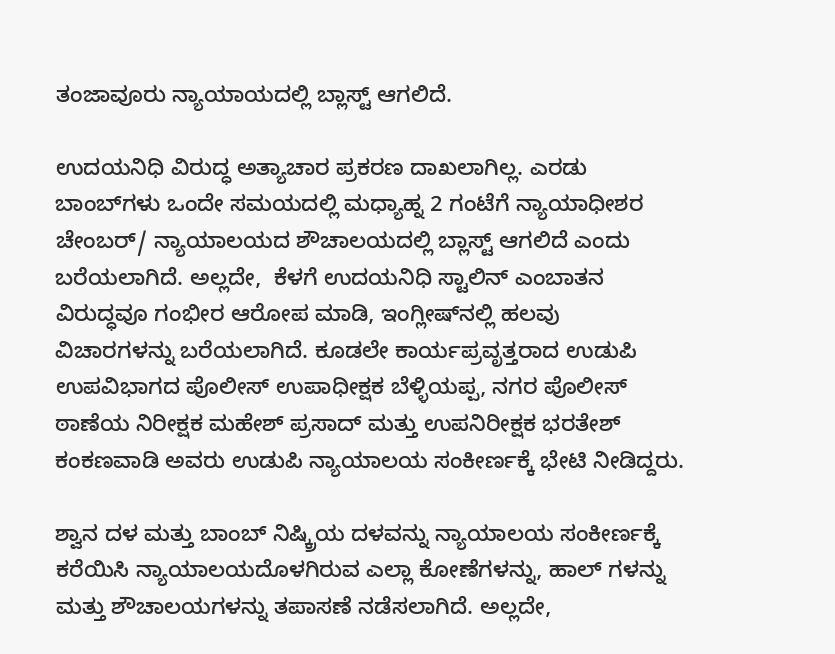ತಂಜಾವೂರು ನ್ಯಾಯಾಯದಲ್ಲಿ ಬ್ಲಾಸ್ಟ್ ಆಗಲಿದೆ.

ಉದಯನಿಧಿ ವಿರುದ್ಧ ಅತ್ಯಾಚಾರ ಪ್ರಕರಣ ದಾಖಲಾಗಿಲ್ಲ. ಎರಡು ಬಾಂಬ್‌ಗಳು ಒಂದೇ ಸಮಯದಲ್ಲಿ ಮಧ್ಯಾಹ್ನ 2 ಗಂಟೆಗೆ ನ್ಯಾಯಾಧೀಶರ ಚೇಂಬರ್/ ನ್ಯಾಯಾಲಯದ ಶೌಚಾಲಯದಲ್ಲಿ ಬ್ಲಾಸ್ಟ್ ಆಗಲಿದೆ ಎಂದು ಬರೆಯಲಾಗಿದೆ. ಅಲ್ಲದೇ,  ಕೆಳಗೆ ಉದಯನಿಧಿ ಸ್ಟಾಲಿನ್ ಎಂಬಾತನ ವಿರುದ್ಧವೂ ಗಂಭೀರ ಆರೋಪ ಮಾಡಿ, ಇಂಗ್ಲೀಷ್‌ನಲ್ಲಿ ಹಲವು ವಿಚಾರಗಳನ್ನು ಬರೆಯಲಾಗಿದೆ. ಕೂಡಲೇ ಕಾರ್ಯಪ್ರವೃತ್ತರಾದ ಉಡುಪಿ ಉಪವಿಭಾಗದ ಪೊಲೀಸ್‌ ಉಪಾಧೀಕ್ಷಕ ಬೆಳ್ಳಿಯಪ್ಪ, ನಗರ ಪೊಲೀಸ್‌ ಠಾಣೆಯ ನಿರೀಕ್ಷಕ ಮಹೇಶ್‌ ಪ್ರಸಾದ್‌ ಮತ್ತು ಉಪನಿರೀಕ್ಷಕ ಭರತೇಶ್‌ ಕಂಕಣವಾಡಿ ಅವರು ಉಡುಪಿ ನ್ಯಾಯಾಲಯ ಸಂಕೀರ್ಣಕ್ಕೆ ಭೇಟಿ ನೀಡಿದ್ದರು.

ಶ್ವಾನ ದಳ ಮತ್ತು ಬಾಂಬ್‌ ನಿಷ್ಕ್ರಿಯ ದಳವನ್ನು ನ್ಯಾಯಾಲಯ ಸಂಕೀರ್ಣಕ್ಕೆ ಕರೆಯಿಸಿ ನ್ಯಾಯಾಲಯದೊಳಗಿರುವ ಎಲ್ಲಾ ಕೋಣೆಗಳನ್ನು, ಹಾಲ್‌ ಗಳನ್ನು ಮತ್ತು ಶೌಚಾಲಯಗಳನ್ನು ತಪಾಸಣೆ ನಡೆಸಲಾಗಿದೆ. ಅಲ್ಲದೇ,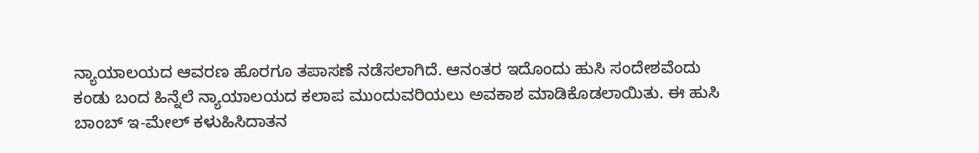ನ್ಯಾಯಾಲಯದ ಆವರಣ ಹೊರಗೂ ತಪಾಸಣೆ ನಡೆಸಲಾಗಿದೆ. ಆನಂತರ ಇದೊಂದು ಹುಸಿ ಸಂದೇಶವೆಂದು ಕಂಡು ಬಂದ ಹಿನ್ನೆಲೆ ನ್ಯಾಯಾಲಯದ ಕಲಾಪ ಮುಂದುವರಿಯಲು ಅವಕಾಶ ಮಾಡಿಕೊಡಲಾಯಿತು. ಈ ಹುಸಿ ಬಾಂಬ್‌ ಇ-ಮೇಲ್‌ ಕಳುಹಿಸಿದಾತನ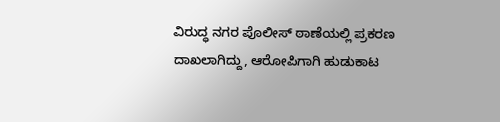ವಿರುದ್ಧ ನಗರ ಪೊಲೀಸ್‌ ಠಾಣೆಯಲ್ಲಿ ಪ್ರಕರಣ ದಾಖಲಾಗಿದ್ದು, ಆರೋಪಿಗಾಗಿ ಹುಡುಕಾಟ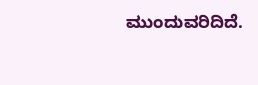ಮುಂದುವರಿದಿದೆ‌.